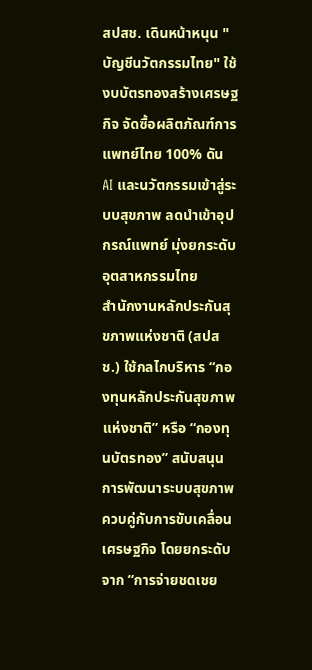สปสช. เดินหน้าหนุน "บัญชีนวัตกรรมไทย" ใช้งบบัตรทองสร้างเศรษฐกิจ จัดซื้อผลิตภัณฑ์การแพทย์ไทย 100% ดัน AI และนวัตกรรมเข้าสู่ระบบสุขภาพ ลดนำเข้าอุปกรณ์แพทย์ มุ่งยกระดับอุตสาหกรรมไทย
สำนักงานหลักประกันสุขภาพแห่งชาติ (สปสช.) ใช้กลไกบริหาร “กองทุนหลักประกันสุขภาพแห่งชาติ” หรือ “กองทุนบัตรทอง” สนับสนุนการพัฒนาระบบสุขภาพควบคู่กับการขับเคลื่อนเศรษฐกิจ โดยยกระดับจาก “การจ่ายชดเชย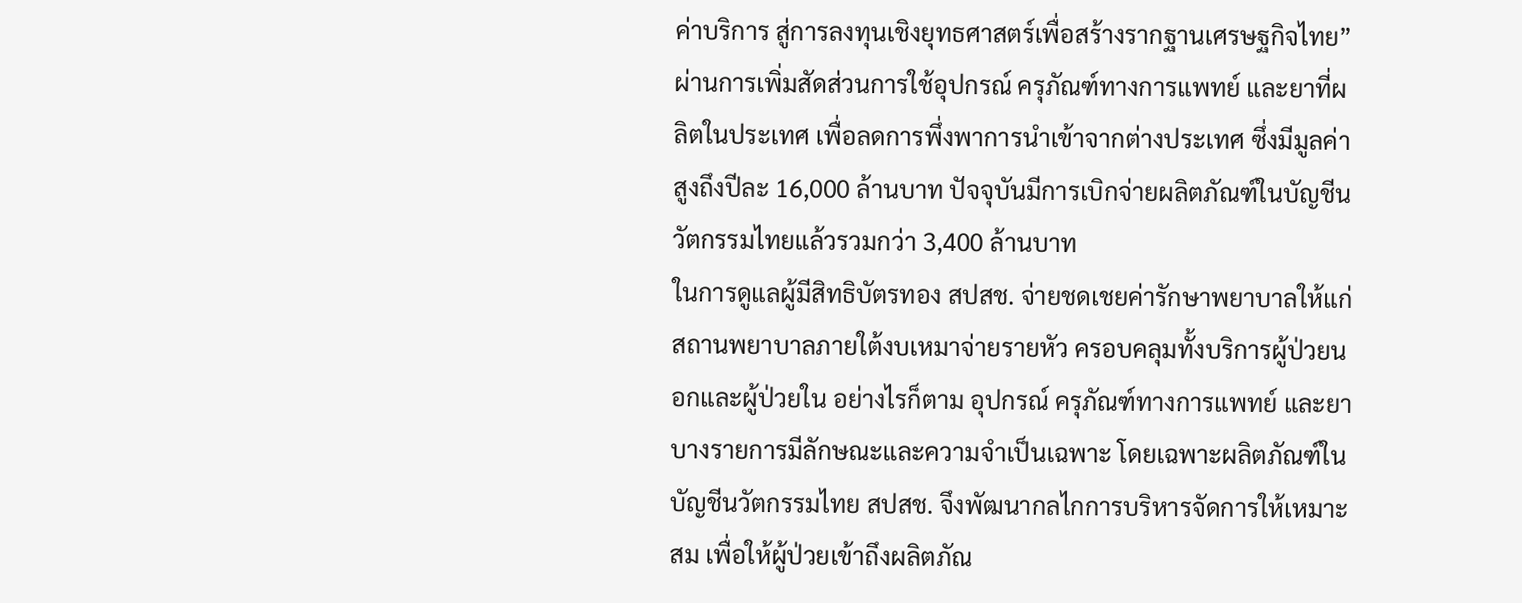ค่าบริการ สู่การลงทุนเชิงยุทธศาสตร์เพื่อสร้างรากฐานเศรษฐกิจไทย” ผ่านการเพิ่มสัดส่วนการใช้อุปกรณ์ ครุภัณฑ์ทางการแพทย์ และยาที่ผลิตในประเทศ เพื่อลดการพึ่งพาการนำเข้าจากต่างประเทศ ซึ่งมีมูลค่าสูงถึงปีละ 16,000 ล้านบาท ปัจจุบันมีการเบิกจ่ายผลิตภัณฑ์ในบัญชีนวัตกรรมไทยแล้วรวมกว่า 3,400 ล้านบาท
ในการดูแลผู้มีสิทธิบัตรทอง สปสช. จ่ายชดเชยค่ารักษาพยาบาลให้แก่สถานพยาบาลภายใต้งบเหมาจ่ายรายหัว ครอบคลุมทั้งบริการผู้ป่วยนอกและผู้ป่วยใน อย่างไรก็ตาม อุปกรณ์ ครุภัณฑ์ทางการแพทย์ และยาบางรายการมีลักษณะและความจำเป็นเฉพาะ โดยเฉพาะผลิตภัณฑ์ในบัญชีนวัตกรรมไทย สปสช. จึงพัฒนากลไกการบริหารจัดการให้เหมาะสม เพื่อให้ผู้ป่วยเข้าถึงผลิตภัณ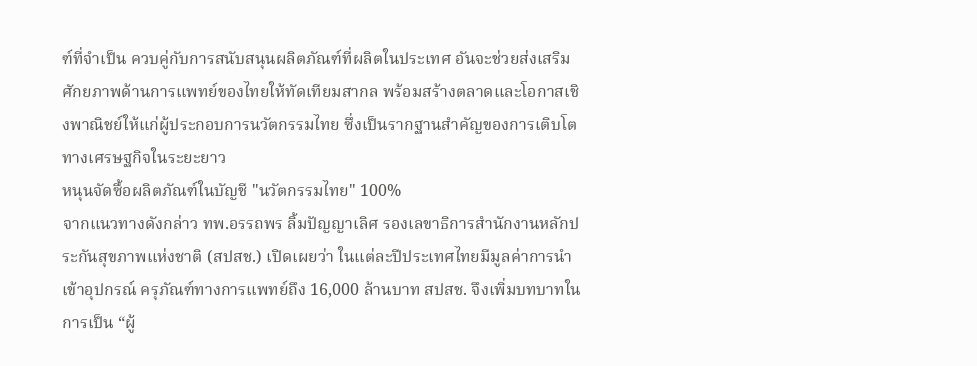ฑ์ที่จำเป็น ควบคู่กับการสนับสนุนผลิตภัณฑ์ที่ผลิตในประเทศ อันจะช่วยส่งเสริมศักยภาพด้านการแพทย์ของไทยให้ทัดเทียมสากล พร้อมสร้างตลาดและโอกาสเชิงพาณิชย์ให้แก่ผู้ประกอบการนวัตกรรมไทย ซึ่งเป็นรากฐานสำคัญของการเติบโตทางเศรษฐกิจในระยะยาว
หนุนจัดซื้อผลิตภัณฑ์ในบัญชี "นวัตกรรมไทย" 100%
จากแนวทางดังกล่าว ทพ.อรรถพร ลิ้มปัญญาเลิศ รองเลขาธิการสำนักงานหลักประกันสุขภาพแห่งชาติ (สปสช.) เปิดเผยว่า ในแต่ละปีประเทศไทยมีมูลค่าการนำเข้าอุปกรณ์ ครุภัณฑ์ทางการแพทย์ถึง 16,000 ล้านบาท สปสช. จึงเพิ่มบทบาทในการเป็น “ผู้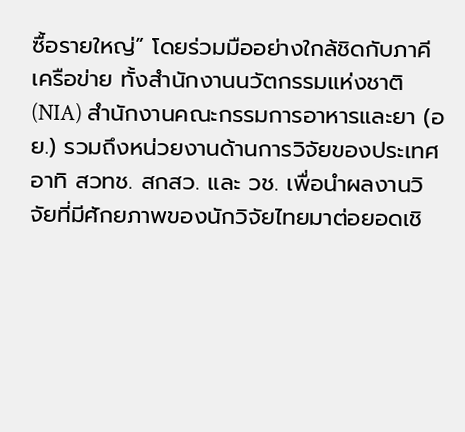ซื้อรายใหญ่” โดยร่วมมืออย่างใกล้ชิดกับภาคีเครือข่าย ทั้งสำนักงานนวัตกรรมแห่งชาติ (NIA) สำนักงานคณะกรรมการอาหารและยา (อย.) รวมถึงหน่วยงานด้านการวิจัยของประเทศ อาทิ สวทช. สกสว. และ วช. เพื่อนำผลงานวิจัยที่มีศักยภาพของนักวิจัยไทยมาต่อยอดเชิ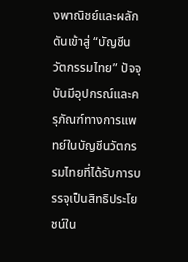งพาณิชย์และผลักดันเข้าสู่ “บัญชีนวัตกรรมไทย” ปัจจุบันมีอุปกรณ์และครุภัณฑ์ทางการแพทย์ในบัญชีนวัตกรรมไทยที่ได้รับการบรรจุเป็นสิทธิประโยชน์ใน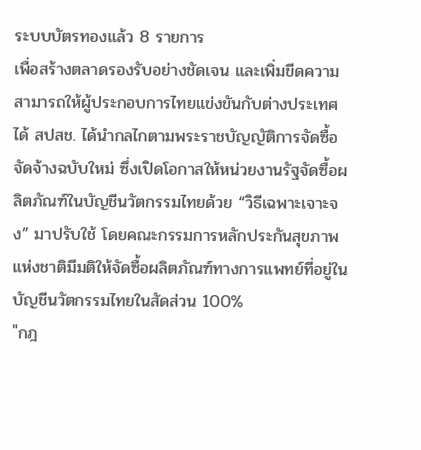ระบบบัตรทองแล้ว 8 รายการ
เพื่อสร้างตลาดรองรับอย่างชัดเจน และเพิ่มขีดความสามารถให้ผู้ประกอบการไทยแข่งขันกับต่างประเทศได้ สปสช. ได้นำกลไกตามพระราชบัญญัติการจัดซื้อจัดจ้างฉบับใหม่ ซึ่งเปิดโอกาสให้หน่วยงานรัฐจัดซื้อผลิตภัณฑ์ในบัญชีนวัตกรรมไทยด้วย “วิธีเฉพาะเจาะจง” มาปรับใช้ โดยคณะกรรมการหลักประกันสุขภาพแห่งชาติมีมติให้จัดซื้อผลิตภัณฑ์ทางการแพทย์ที่อยู่ในบัญชีนวัตกรรมไทยในสัดส่วน 100%
"กฎ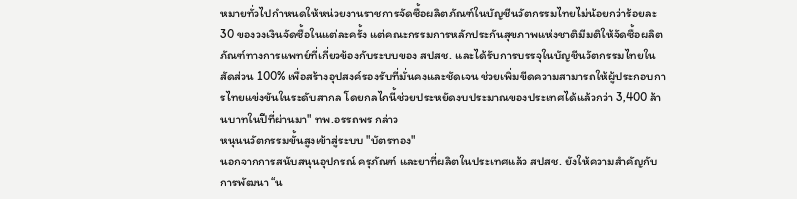หมายทั่วไปกำหนดให้หน่วยงานราชการจัดซื้อผลิตภัณฑ์ในบัญชีนวัตกรรมไทยไม่น้อยกว่าร้อยละ 30 ของวงเงินจัดซื้อในแต่ละครั้ง แต่คณะกรรมการหลักประกันสุขภาพแห่งชาติมีมติให้จัดซื้อผลิตภัณฑ์ทางการแพทย์ที่เกี่ยวข้องกับระบบของ สปสช. และได้รับการบรรจุในบัญชีนวัตกรรมไทยในสัดส่วน 100% เพื่อสร้างอุปสงค์รองรับที่มั่นคงและชัดเจน ช่วยเพิ่มขีดความสามารถให้ผู้ประกอบการไทยแข่งขันในระดับสากล โดยกลไกนี้ช่วยประหยัดงบประมาณของประเทศได้แล้วกว่า 3,400 ล้านบาทในปีที่ผ่านมา" ทพ.อรรถพร กล่าว
หนุนนวัตกรรมขั้นสูงเข้าสู่ระบบ "บัตรทอง"
นอกจากการสนับสนุนอุปกรณ์ ครุภัณฑ์ และยาที่ผลิตในประเทศแล้ว สปสช. ยังให้ความสำคัญกับการพัฒนา “น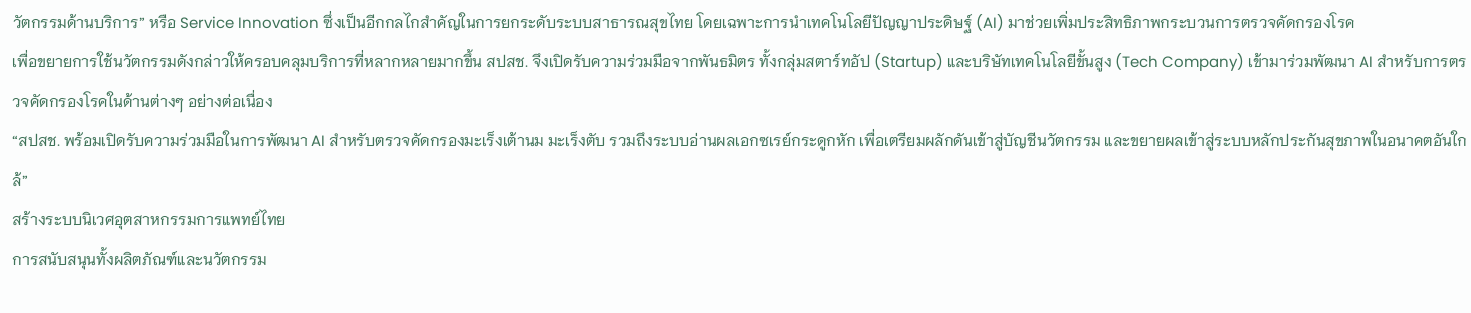วัตกรรมด้านบริการ” หรือ Service Innovation ซึ่งเป็นอีกกลไกสำคัญในการยกระดับระบบสาธารณสุขไทย โดยเฉพาะการนำเทคโนโลยีปัญญาประดิษฐ์ (AI) มาช่วยเพิ่มประสิทธิภาพกระบวนการตรวจคัดกรองโรค
เพื่อขยายการใช้นวัตกรรมดังกล่าวให้ครอบคลุมบริการที่หลากหลายมากขึ้น สปสช. จึงเปิดรับความร่วมมือจากพันธมิตร ทั้งกลุ่มสตาร์ทอัป (Startup) และบริษัทเทคโนโลยีขั้นสูง (Tech Company) เข้ามาร่วมพัฒนา AI สำหรับการตรวจคัดกรองโรคในด้านต่างๆ อย่างต่อเนื่อง
“สปสช. พร้อมเปิดรับความร่วมมือในการพัฒนา AI สำหรับตรวจคัดกรองมะเร็งเต้านม มะเร็งตับ รวมถึงระบบอ่านผลเอกซเรย์กระดูกหัก เพื่อเตรียมผลักดันเข้าสู่บัญชีนวัตกรรม และขยายผลเข้าสู่ระบบหลักประกันสุขภาพในอนาคตอันใกล้”
สร้างระบบนิเวศอุตสาหกรรมการแพทย์ไทย
การสนับสนุนทั้งผลิตภัณฑ์และนวัตกรรม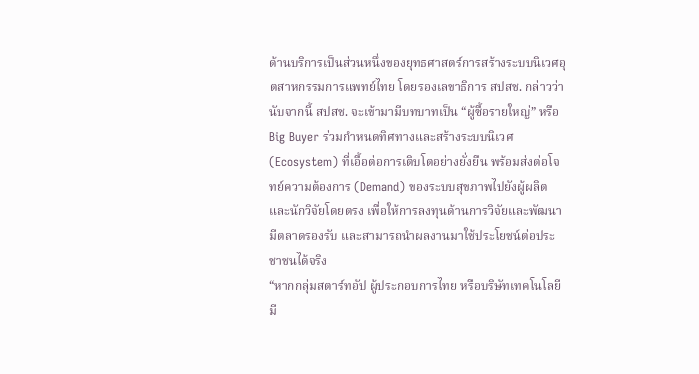ด้านบริการเป็นส่วนหนึ่งของยุทธศาสตร์การสร้างระบบนิเวศอุตสาหกรรมการแพทย์ไทย โดยรองเลขาธิการ สปสช. กล่าวว่า นับจากนี้ สปสช. จะเข้ามามีบทบาทเป็น “ผู้ซื้อรายใหญ่” หรือ Big Buyer ร่วมกำหนดทิศทางและสร้างระบบนิเวศ (Ecosystem) ที่เอื้อต่อการเติบโตอย่างยั่งยืน พร้อมส่งต่อโจทย์ความต้องการ (Demand) ของระบบสุขภาพไปยังผู้ผลิตและนักวิจัยโดยตรง เพื่อให้การลงทุนด้านการวิจัยและพัฒนามีตลาดรองรับ และสามารถนำผลงานมาใช้ประโยชน์ต่อประชาชนได้จริง
“หากกลุ่มสตาร์ทอัป ผู้ประกอบการไทย หรือบริษัทเทคโนโลยี มี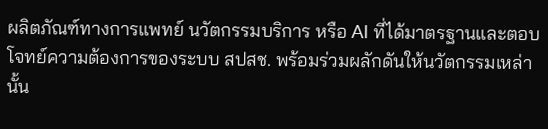ผลิตภัณฑ์ทางการแพทย์ นวัตกรรมบริการ หรือ AI ที่ได้มาตรฐานและตอบโจทย์ความต้องการของระบบ สปสช. พร้อมร่วมผลักดันให้นวัตกรรมเหล่านั้น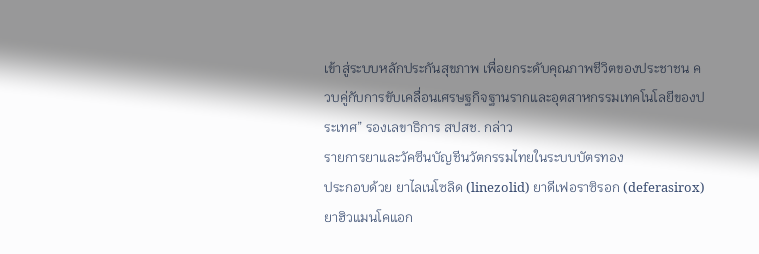เข้าสู่ระบบหลักประกันสุขภาพ เพื่อยกระดับคุณภาพชีวิตของประชาชน ควบคู่กับการขับเคลื่อนเศรษฐกิจฐานรากและอุตสาหกรรมเทคโนโลยีของประเทศ” รองเลขาธิการ สปสช. กล่าว
รายการยาและวัคซีนบัญชีนวัตกรรมไทยในระบบบัตรทอง
ประกอบด้วย ยาไลเนโซลิด (linezolid) ยาดีเฟอราซิรอก (deferasirox) ยาฮิวแมนโคแอก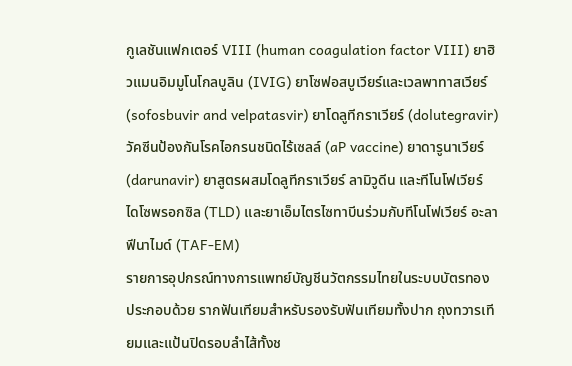กูเลชันแฟกเตอร์ VIII (human coagulation factor VIII) ยาฮิวแมนอิมมูโนโกลบูลิน (IVIG) ยาโซฟอสบูเวียร์และเวลพาทาสเวียร์ (sofosbuvir and velpatasvir) ยาโดลูทีกราเวียร์ (dolutegravir) วัคซีนป้องกันโรคไอกรนชนิดไร้เซลล์ (aP vaccine) ยาดารูนาเวียร์ (darunavir) ยาสูตรผสมโดลูทีกราเวียร์ ลามิวูดีน และทีโนโฟเวียร์ ไดโซพรอกซิล (TLD) และยาเอ็มไตรไซทาบีนร่วมกับทีโนโฟเวียร์ อะลาฟีนาไมด์ (TAF-EM)
รายการอุปกรณ์ทางการแพทย์บัญชีนวัตกรรมไทยในระบบบัตรทอง
ประกอบด้วย รากฟันเทียมสำหรับรองรับฟันเทียมทั้งปาก ถุงทวารเทียมและแป้นปิดรอบลำไส้ทั้งช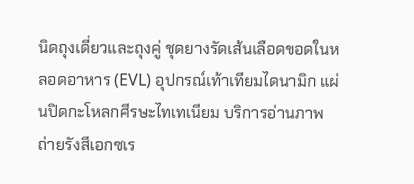นิดถุงเดี่ยวและถุงคู่ ชุดยางรัดเส้นเลือดขอดในหลอดอาหาร (EVL) อุปกรณ์เท้าเทียมไดนามิก แผ่นปิดกะโหลกศีรษะไทเทเนียม บริการอ่านภาพถ่ายรังสีเอกซเร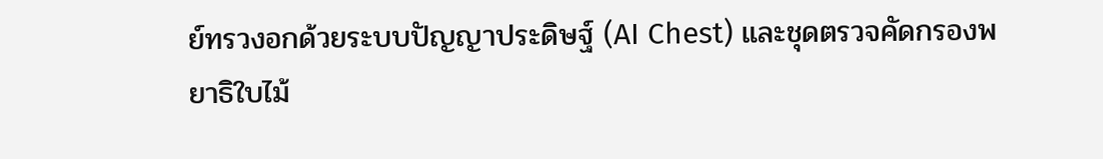ย์ทรวงอกด้วยระบบปัญญาประดิษฐ์ (AI Chest) และชุดตรวจคัดกรองพยาธิใบไม้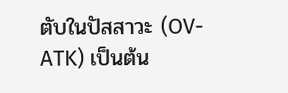ตับในปัสสาวะ (OV-ATK) เป็นต้น